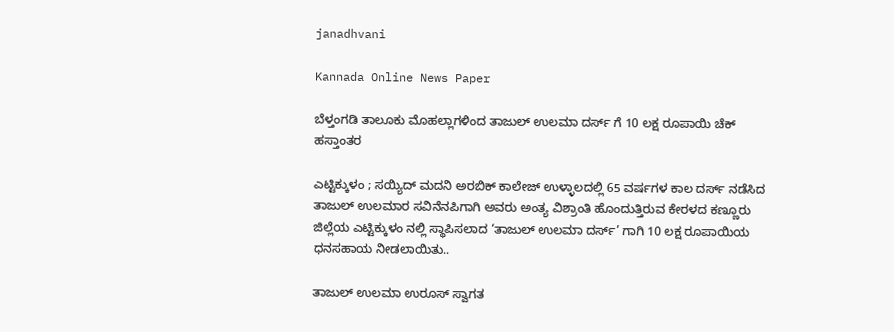janadhvani

Kannada Online News Paper

ಬೆಳ್ತಂಗಡಿ ತಾಲೂಕು ಮೊಹಲ್ಲಾಗಳಿಂದ ತಾಜುಲ್ ಉಲಮಾ ದರ್ಸ್ ಗೆ 10 ಲಕ್ಷ ರೂಪಾಯಿ ಚೆಕ್ ಹಸ್ತಾಂತರ

ಎಟ್ಟಿಕ್ಕುಳಂ ; ಸಯ್ಯಿದ್ ಮದನಿ ಅರಬಿಕ್ ಕಾಲೇಜ್ ಉಳ್ಳಾಲದಲ್ಲಿ 65 ವರ್ಷಗಳ ಕಾಲ ದರ್ಸ್ ನಡೆಸಿದ ತಾಜುಲ್ ಉಲಮಾರ ಸವಿನೆನಪಿಗಾಗಿ ಅವರು ಅಂತ್ಯ ವಿಶ್ರಾಂತಿ ಹೊಂದುತ್ತಿರುವ ಕೇರಳದ ಕಣ್ಣೂರು ಜಿಲ್ಲೆಯ ಎಟ್ಟಿಕ್ಕುಳಂ ನಲ್ಲಿ ಸ್ಥಾಪಿಸಲಾದ ‘ತಾಜುಲ್ ಉಲಮಾ ದರ್ಸ್’ ಗಾಗಿ 10 ಲಕ್ಷ ರೂಪಾಯಿಯ ಧನಸಹಾಯ ನೀಡಲಾಯಿತು..

ತಾಜುಲ್ ಉಲಮಾ ಉರೂಸ್ ಸ್ವಾಗತ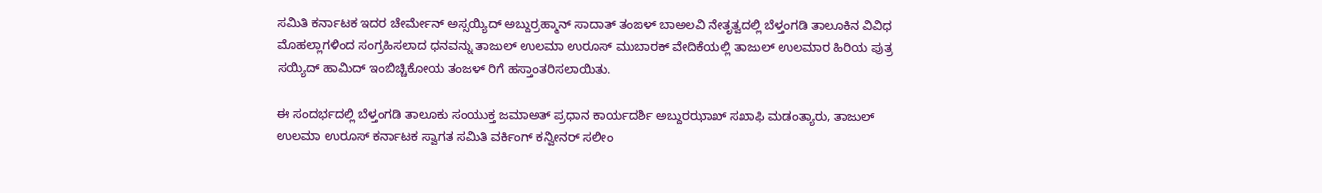ಸಮಿತಿ ಕರ್ನಾಟಕ ಇದರ ಚೇರ್ಮೇನ್ ಅಸ್ಸಯ್ಯಿದ್ ಅಬ್ದುರ್ರಹ್ಮಾನ್ ಸಾದಾತ್ ತಂಙಳ್ ಬಾಅಲವಿ ನೇತೃತ್ವದಲ್ಲಿ ಬೆಳ್ತಂಗಡಿ ತಾಲೂಕಿನ ವಿವಿಧ ಮೊಹಲ್ಲಾಗಳಿಂದ ಸಂಗ್ರಹಿಸಲಾದ ಧನವನ್ನು ತಾಜುಲ್ ಉಲಮಾ ಉರೂಸ್ ಮುಬಾರಕ್ ವೇದಿಕೆಯಲ್ಲಿ ತಾಜುಲ್ ಉಲಮಾರ ಹಿರಿಯ ಪುತ್ರ ಸಯ್ಯಿದ್ ಹಾಮಿದ್ ಇಂಬಿಚ್ಚಿಕೋಯ ತಂಜಳ್ ರಿಗೆ ಹಸ್ತಾಂತರಿಸಲಾಯಿತು.

ಈ ಸಂದರ್ಭದಲ್ಲಿ ಬೆಳ್ತಂಗಡಿ ತಾಲೂಕು ಸಂಯುಕ್ತ ಜಮಾಅತ್ ಪ್ರಧಾನ ಕಾರ್ಯದರ್ಶಿ ಅಬ್ದುರಝಾಖ್ ಸಖಾಫಿ ಮಡಂತ್ಯಾರು, ತಾಜುಲ್ ಉಲಮಾ ಉರೂಸ್ ಕರ್ನಾಟಕ ಸ್ವಾಗತ ಸಮಿತಿ ವರ್ಕಿಂಗ್ ಕನ್ವೀನರ್ ಸಲೀಂ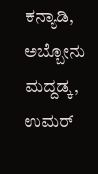ಕನ್ಯಾಡಿ, ಅಬ್ಬೋನು ಮದ್ದಡ್ಕ, ಉಮರ್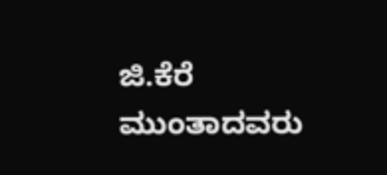ಜಿ.ಕೆರೆ ಮುಂತಾದವರು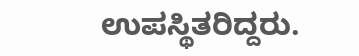ಉಪಸ್ಥಿತರಿದ್ದರು.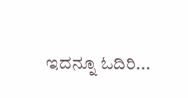ಇದನ್ನೂ ಓದಿರಿ...